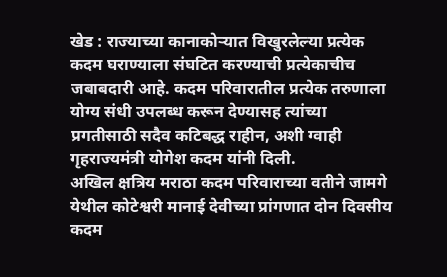खेड : राज्याच्या कानाकोऱ्यात विखुरलेल्या प्रत्येक कदम घराण्याला संघटित करण्याची प्रत्येकाचीच जबाबदारी आहे. कदम परिवारातील प्रत्येक तरुणाला योग्य संधी उपलब्ध करून देण्यासह त्यांच्या प्रगतीसाठी सदैव कटिबद्ध राहीन, अशी ग्वाही गृहराज्यमंत्री योगेश कदम यांनी दिली.
अखिल क्षत्रिय मराठा कदम परिवाराच्या वतीने जामगे येथील कोटेश्वरी मानाई देवीच्या प्रांगणात दोन दिवसीय कदम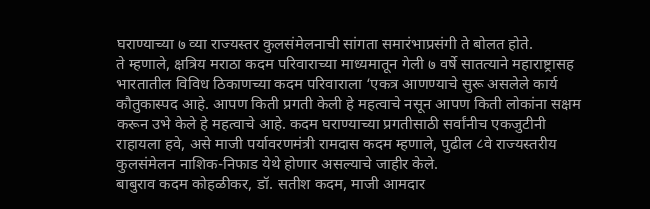घराण्याच्या ७ व्या राज्यस्तर कुलसंमेलनाची सांगता समारंभाप्रसंगी ते बोलत होते.
ते म्हणाले, क्षत्रिय मराठा कदम परिवाराच्या माध्यमातून गेली ७ वर्षे सातत्याने महाराष्ट्रासह भारतातील विविध ठिकाणच्या कदम परिवाराला ‘एकत्र आणण्याचे सुरू असलेले कार्य कौतुकास्पद आहे. आपण किती प्रगती केली हे महत्वाचे नसून आपण किती लोकांना सक्षम करून उभे केले हे महत्वाचे आहे. कदम घराण्याच्या प्रगतीसाठी सर्वांनीच एकजुटीनी राहायला हवे, असे माजी पर्यावरणमंत्री रामदास कदम म्हणाले, पुढील ८वे राज्यस्तरीय कुलसंमेलन नाशिक-निफाड येथे होणार असल्याचे जाहीर केले.
बाबुराव कदम कोहळीकर, डॉ. सतीश कदम, माजी आमदार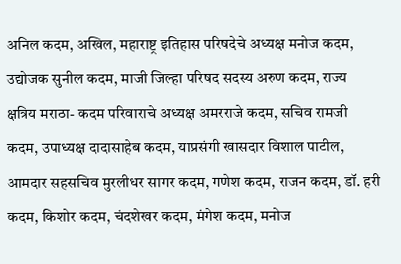अनिल कदम, अखिल, महाराष्ट्र इतिहास परिषदेचे अध्यक्ष मनोज कदम, उद्योजक सुनील कदम, माजी जिल्हा परिषद सदस्य अरुण कदम, राज्य क्षत्रिय मराठा- कदम परिवाराचे अध्यक्ष अमरराजे कदम, सचिव रामजी कदम, उपाध्यक्ष दादासाहेब कदम, याप्रसंगी खासदार विशाल पाटील, आमदार सहसचिव मुरलीधर सागर कदम, गणेश कदम, राजन कदम, डॉ. हरी कदम, किशोर कदम, चंदशेखर कदम, मंगेश कदम, मनोज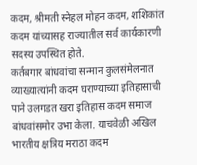कदम, श्रीमती स्नेहल मोहन कदम, शशिकांत कदम यांच्यासह राज्यातील सर्व कार्यकारणी सदस्य उपस्थित होते.
कर्तबगार बांधवांचा सन्मान कुलसंमेलनात व्याख्यात्यांनी कदम घराण्याच्या इतिहासाची पाने उलगडत खरा इतिहास कदम समाज बांधवांसमोर उभा केला. याचवेळी अखिल भारतीय क्षत्रिय मराठा कदम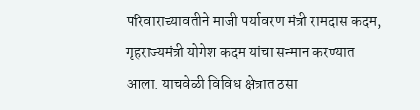परिवाराच्यावतीने माजी पर्यावरण मंत्री रामदास कदम, गृहराज्यमंत्री योगेश कदम यांचा सन्मान करण्यात आला. याचवेळी विविध क्षेत्रात ठसा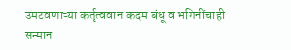उमटवणाऱ्या कर्तृत्ववान कदम बंधू व भगिनींचाही सन्मान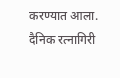करण्यात आला.
दैनिक रत्नागिरी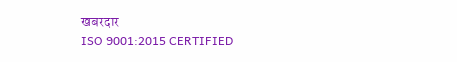खबरदार
ISO 9001:2015 CERTIFIED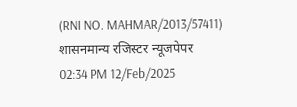(RNI NO. MAHMAR/2013/57411)
शासनमान्य रजिस्टर न्यूजपेपर
02:34 PM 12/Feb/2025